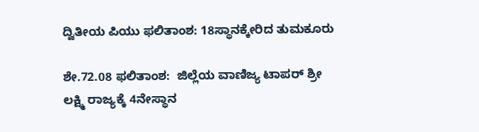ದ್ವಿತೀಯ ಪಿಯು ಫಲಿತಾಂಶ: 18ಸ್ಥಾನಕ್ಕೇರಿದ ತುಮಕೂರು

ಶೇ.72.08 ಫಲಿತಾಂಶ:  ಜಿಲ್ಲೆಯ ವಾಣಿಜ್ಯ ಟಾಪರ್ ಶ್ರೀ ಲಕ್ಷ್ಮಿ ರಾಜ್ಯಕ್ಕೆ 4ನೇಸ್ಥಾನ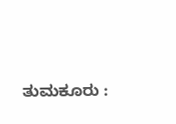ತುಮಕೂರು :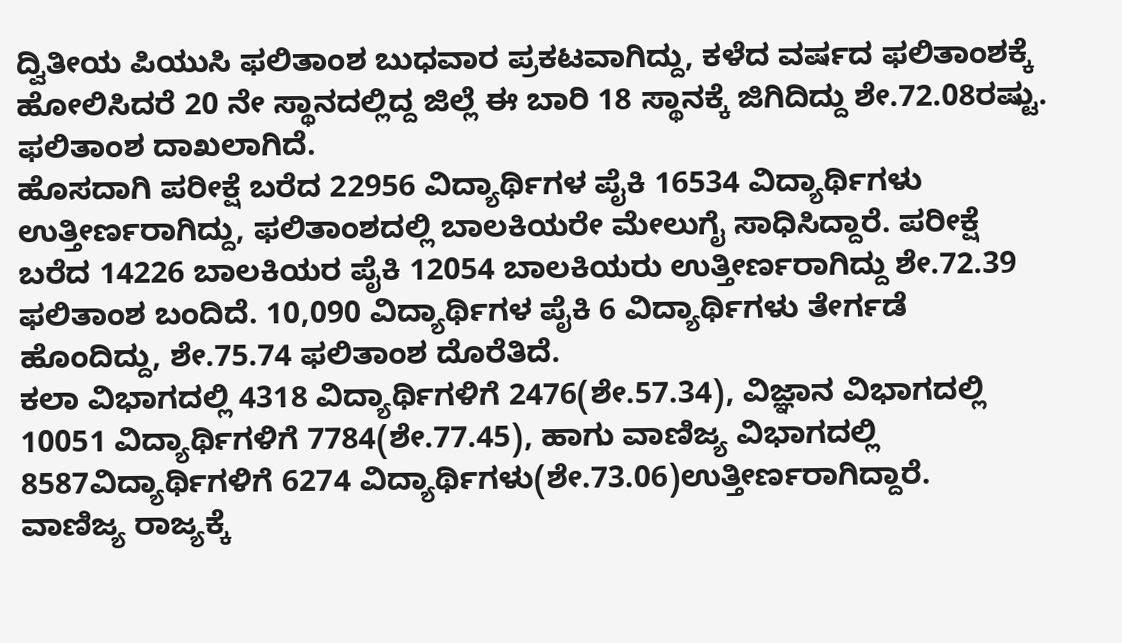ದ್ವಿತೀಯ ಪಿಯುಸಿ ಫಲಿತಾಂಶ ಬುಧವಾರ ಪ್ರಕಟವಾಗಿದ್ದು, ಕಳೆದ ವರ್ಷದ ಫಲಿತಾಂಶಕ್ಕೆ ಹೋಲಿಸಿದರೆ 20 ನೇ ಸ್ಥಾನದಲ್ಲಿದ್ದ ಜಿಲ್ಲೆ ಈ ಬಾರಿ 18 ಸ್ಥಾನಕ್ಕೆ ಜಿಗಿದಿದ್ದು ಶೇ.72.08ರಷ್ಟು. ಫಲಿತಾಂಶ ದಾಖಲಾಗಿದೆ.
ಹೊಸದಾಗಿ ಪರೀಕ್ಷೆ ಬರೆದ 22956 ವಿದ್ಯಾರ್ಥಿಗಳ ಪೈಕಿ 16534 ವಿದ್ಯಾರ್ಥಿಗಳು ಉತ್ತೀರ್ಣರಾಗಿದ್ದು, ಫಲಿತಾಂಶದಲ್ಲಿ ಬಾಲಕಿಯರೇ ಮೇಲುಗೈ ಸಾಧಿಸಿದ್ದಾರೆ. ಪರೀಕ್ಷೆ ಬರೆದ 14226 ಬಾಲಕಿಯರ ಪೈಕಿ 12054 ಬಾಲಕಿಯರು ಉತ್ತೀರ್ಣರಾಗಿದ್ದು ಶೇ.72.39 ಫಲಿತಾಂಶ ಬಂದಿದೆ. 10,090 ವಿದ್ಯಾರ್ಥಿಗಳ ಪೈಕಿ 6 ವಿದ್ಯಾರ್ಥಿಗಳು ತೇರ್ಗಡೆ ಹೊಂದಿದ್ದು, ಶೇ.75.74 ಫಲಿತಾಂಶ ದೊರೆತಿದೆ.
ಕಲಾ ವಿಭಾಗದಲ್ಲಿ 4318 ವಿದ್ಯಾರ್ಥಿಗಳಿಗೆ 2476(ಶೇ.57.34), ವಿಜ್ಞಾನ ವಿಭಾಗದಲ್ಲಿ 10051 ವಿದ್ಯಾರ್ಥಿಗಳಿಗೆ 7784(ಶೇ.77.45), ಹಾಗು ವಾಣಿಜ್ಯ ವಿಭಾಗದಲ್ಲಿ 8587ವಿದ್ಯಾರ್ಥಿಗಳಿಗೆ 6274 ವಿದ್ಯಾರ್ಥಿಗಳು(ಶೇ.73.06)ಉತ್ತೀರ್ಣರಾಗಿದ್ದಾರೆ.
ವಾಣಿಜ್ಯ ರಾಜ್ಯಕ್ಕೆ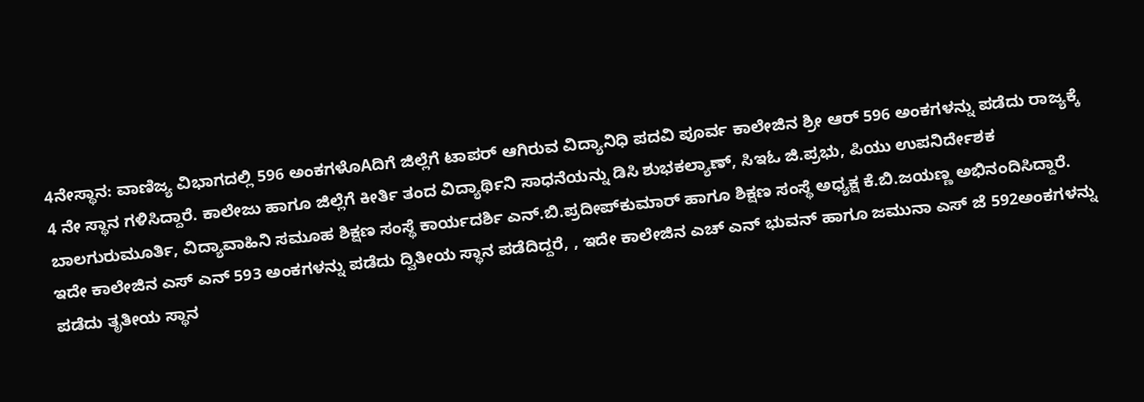4ನೇಸ್ಥಾನ: ವಾಣಿಜ್ಯ ವಿಭಾಗದಲ್ಲಿ 596 ಅಂಕಗಳೊAದಿಗೆ ಜಿಲ್ಲೆಗೆ ಟಾಪರ್ ಆಗಿರುವ ವಿದ್ಯಾನಿಧಿ ಪದವಿ ಪೂರ್ವ ಕಾಲೇಜಿನ ಶ್ರೀ ಆರ್ 596 ಅಂಕಗಳನ್ನು ಪಡೆದು ರಾಜ್ಯಕ್ಕೆ 4 ನೇ ಸ್ಥಾನ ಗಳಿಸಿದ್ದಾರೆ. ಕಾಲೇಜು ಹಾಗೂ ಜಿಲ್ಲೆಗೆ ಕೀರ್ತಿ ತಂದ ವಿದ್ಯಾರ್ಥಿನಿ ಸಾಧನೆಯನ್ನು ಡಿಸಿ ಶುಭಕಲ್ಯಾಣ್, ಸಿಇಓ ಜಿ.ಪ್ರಭು, ಪಿಯು ಉಪನಿರ್ದೇಶಕ ಬಾಲಗುರುಮೂರ್ತಿ, ವಿದ್ಯಾವಾಹಿನಿ ಸಮೂಹ ಶಿಕ್ಷಣ ಸಂಸ್ಥೆ ಕಾರ್ಯದರ್ಶಿ ಎನ್.ಬಿ.ಪ್ರದೀಪ್‌ಕುಮಾರ್ ಹಾಗೂ ಶಿಕ್ಷಣ ಸಂಸ್ಥೆ ಅಧ್ಯಕ್ಷ ಕೆ.ಬಿ.ಜಯಣ್ಣ ಅಭಿನಂದಿಸಿದ್ದಾರೆ. ಇದೇ ಕಾಲೇಜಿನ ಎಸ್ ಎನ್ 593 ಅಂಕಗಳನ್ನು ಪಡೆದು ದ್ವಿತೀಯ ಸ್ಥಾನ ಪಡೆದಿದ್ದರೆ, , ಇದೇ ಕಾಲೇಜಿನ ಎಚ್ ಎನ್ ಭುವನ್ ಹಾಗೂ ಜಮುನಾ ಎಸ್ ಜೆ 592ಅಂಕಗಳನ್ನು ಪಡೆದು ತೃತೀಯ ಸ್ಥಾನ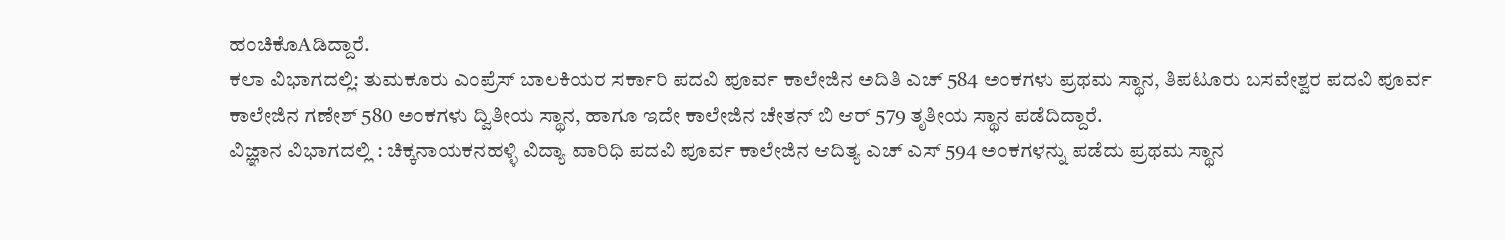ಹಂಚಿಕೊAಡಿದ್ದಾರೆ.
ಕಲಾ ವಿಭಾಗದಲ್ಲಿ: ತುಮಕೂರು ಎಂಪ್ರೆಸ್ ಬಾಲಕಿಯರ ಸರ್ಕಾರಿ ಪದವಿ ಪೂರ್ವ ಕಾಲೇಜಿನ ಅದಿತಿ ಎಚ್ 584 ಅಂಕಗಳು ಪ್ರಥಮ ಸ್ಥಾನ, ತಿಪಟೂರು ಬಸವೇಶ್ವರ ಪದವಿ ಪೂರ್ವ ಕಾಲೇಜಿನ ಗಣೇಶ್ 580 ಅಂಕಗಳು ದ್ವಿತೀಯ ಸ್ಥಾನ, ಹಾಗೂ ಇದೇ ಕಾಲೇಜಿನ ಚೇತನ್ ಬಿ ಆರ್ 579 ತೃತೀಯ ಸ್ಥಾನ ಪಡೆದಿದ್ದಾರೆ.
ವಿಜ್ಞಾನ ವಿಭಾಗದಲ್ಲಿ : ಚಿಕ್ಕನಾಯಕನಹಳ್ಳಿ ವಿದ್ಯಾ ವಾರಿಧಿ ಪದವಿ ಪೂರ್ವ ಕಾಲೇಜಿನ ಆದಿತ್ಯ ಎಚ್ ಎಸ್ 594 ಅಂಕಗಳನ್ನು ಪಡೆದು ಪ್ರಥಮ ಸ್ಥಾನ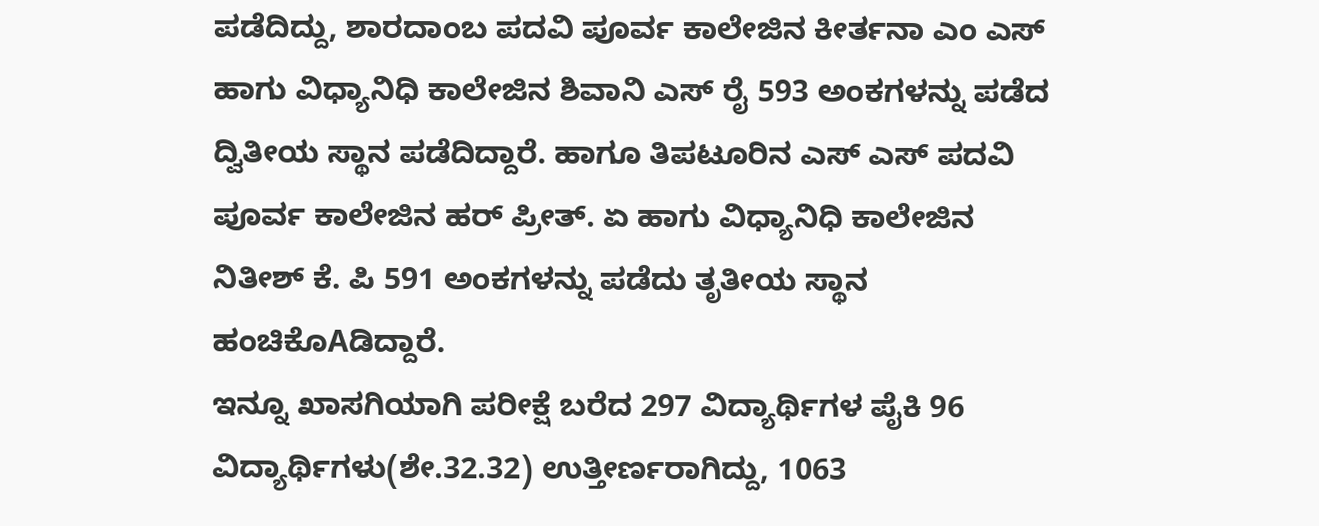ಪಡೆದಿದ್ದು, ಶಾರದಾಂಬ ಪದವಿ ಪೂರ್ವ ಕಾಲೇಜಿನ ಕೀರ್ತನಾ ಎಂ ಎಸ್ ಹಾಗು ವಿಧ್ಯಾನಿಧಿ ಕಾಲೇಜಿನ ಶಿವಾನಿ ಎಸ್ ರೈ 593 ಅಂಕಗಳನ್ನು ಪಡೆದ ದ್ವಿತೀಯ ಸ್ಥಾನ ಪಡೆದಿದ್ದಾರೆ. ಹಾಗೂ ತಿಪಟೂರಿನ ಎಸ್ ಎಸ್ ಪದವಿ ಪೂರ್ವ ಕಾಲೇಜಿನ ಹರ್ ಪ್ರೀತ್. ಏ ಹಾಗು ವಿಧ್ಯಾನಿಧಿ ಕಾಲೇಜಿನ ನಿತೀಶ್ ಕೆ. ಪಿ 591 ಅಂಕಗಳನ್ನು ಪಡೆದು ತೃತೀಯ ಸ್ಥಾನ ಹಂಚಿಕೊAಡಿದ್ದಾರೆ.
ಇನ್ನೂ ಖಾಸಗಿಯಾಗಿ ಪರೀಕ್ಷೆ ಬರೆದ 297 ವಿದ್ಯಾರ್ಥಿಗಳ ಪೈಕಿ 96 ವಿದ್ಯಾರ್ಥಿಗಳು(ಶೇ.32.32) ಉತ್ತೀರ್ಣರಾಗಿದ್ದು, 1063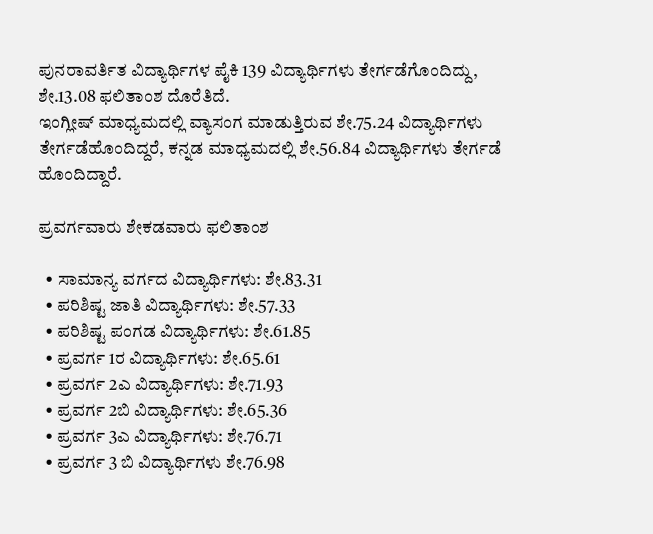ಪುನರಾವರ್ತಿತ ವಿದ್ಯಾರ್ಥಿಗಳ ಪೈಕಿ 139 ವಿದ್ಯಾರ್ಥಿಗಳು ತೇರ್ಗಡೆಗೊಂದಿದ್ದು, ಶೇ.13.08 ಫಲಿತಾಂಶ ದೊರೆತಿದೆ.
ಇಂಗ್ಲೀಷ್ ಮಾಧ್ಯಮದಲ್ಲಿ ವ್ಯಾಸಂಗ ಮಾಡುತ್ತಿರುವ ಶೇ.75.24 ವಿದ್ಯಾರ್ಥಿಗಳು ತೇರ್ಗಡೆಹೊಂದಿದ್ದರೆ, ಕನ್ನಡ ಮಾಧ್ಯಮದಲ್ಲಿ ಶೇ.56.84 ವಿದ್ಯಾರ್ಥಿಗಳು ತೇರ್ಗಡೆ ಹೊಂದಿದ್ದಾರೆ.

ಪ್ರವರ್ಗವಾರು ಶೇಕಡವಾರು ಫಲಿತಾಂಶ

  • ಸಾಮಾನ್ಯ ವರ್ಗದ ವಿದ್ಯಾರ್ಥಿಗಳು: ಶೇ.83.31
  • ಪರಿಶಿಷ್ಟ ಜಾತಿ ವಿದ್ಯಾರ್ಥಿಗಳು: ಶೇ.57.33
  • ಪರಿಶಿಷ್ಟ ಪಂಗಡ ವಿದ್ಯಾರ್ಥಿಗಳು: ಶೇ.61.85
  • ಪ್ರವರ್ಗ 1ರ ವಿದ್ಯಾರ್ಥಿಗಳು: ಶೇ.65.61
  • ಪ್ರವರ್ಗ 2ಎ ವಿದ್ಯಾರ್ಥಿಗಳು: ಶೇ.71.93
  • ಪ್ರವರ್ಗ 2ಬಿ ವಿದ್ಯಾರ್ಥಿಗಳು: ಶೇ.65.36
  • ಪ್ರವರ್ಗ 3ಎ ವಿದ್ಯಾರ್ಥಿಗಳು: ಶೇ.76.71
  • ಪ್ರವರ್ಗ 3 ಬಿ ವಿದ್ಯಾರ್ಥಿಗಳು ಶೇ.76.98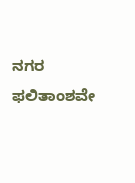ನಗರ ಫಲಿತಾಂಶವೇ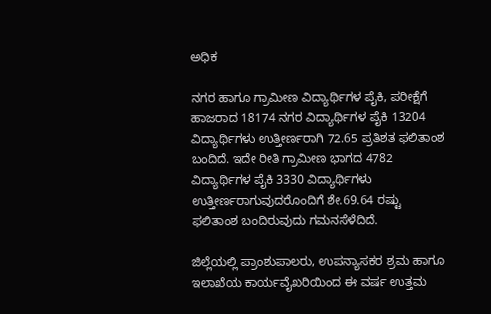ಅಧಿಕ

ನಗರ ಹಾಗೂ ಗ್ರಾಮೀಣ ವಿದ್ಯಾರ್ಥಿಗಳ ಪೈಕಿ, ಪರೀಕ್ಷೆಗೆ ಹಾಜರಾದ 18174 ನಗರ ವಿದ್ಯಾರ್ಥಿಗಳ ಪೈಕಿ 13204 ವಿದ್ಯಾರ್ಥಿಗಳು ಉತ್ತೀರ್ಣರಾಗಿ 72.65 ಪ್ರತಿಶತ ಫಲಿತಾಂಶ ಬಂದಿದೆ. ಇದೇ ರೀತಿ ಗ್ರಾಮೀಣ ಭಾಗದ 4782 ವಿದ್ಯಾರ್ಥಿಗಳ ಪೈಕಿ 3330 ವಿದ್ಯಾರ್ಥಿಗಳು ಉತ್ತೀರ್ಣರಾಗುವುದರೊಂದಿಗೆ ಶೇ.69.64 ರಷ್ಟು ಫಲಿತಾಂಶ ಬಂದಿರುವುದು ಗಮನಸೆಳೆದಿದೆ.

ಜಿಲ್ಲೆಯಲ್ಲಿ ಪ್ರಾಂಶುಪಾಲರು, ಉಪನ್ಯಾಸಕರ ಶ್ರಮ ಹಾಗೂ ಇಲಾಖೆಯ ಕಾರ್ಯವೈಖರಿಯಿಂದ ಈ ವರ್ಷ ಉತ್ತಮ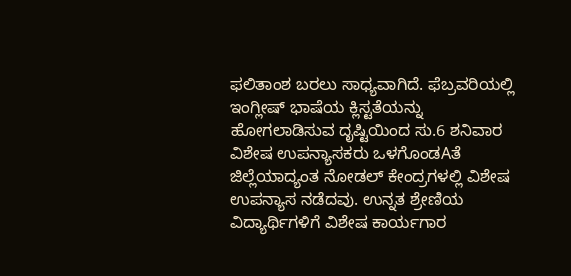ಫಲಿತಾಂಶ ಬರಲು ಸಾಧ್ಯವಾಗಿದೆ. ಫೆಬ್ರವರಿಯಲ್ಲಿ ಇಂಗ್ಲೀಷ್ ಭಾಷೆಯ ಕ್ಲಿಸ್ಟತೆಯನ್ನು ಹೋಗಲಾಡಿಸುವ ದೃಷ್ಟಿಯಿಂದ ಸು.6 ಶನಿವಾರ ವಿಶೇಷ ಉಪನ್ಯಾಸಕರು ಒಳಗೊಂಡAತೆ ಜಿಲ್ಲೆಯಾದ್ಯಂತ ನೋಡಲ್ ಕೇಂದ್ರಗಳಲ್ಲಿ ವಿಶೇಷ ಉಪನ್ಯಾಸ ನಡೆದವು. ಉನ್ನತ ಶ್ರೇಣಿಯ ವಿದ್ಯಾರ್ಥಿಗಳಿಗೆ ವಿಶೇಷ ಕಾರ್ಯಗಾರ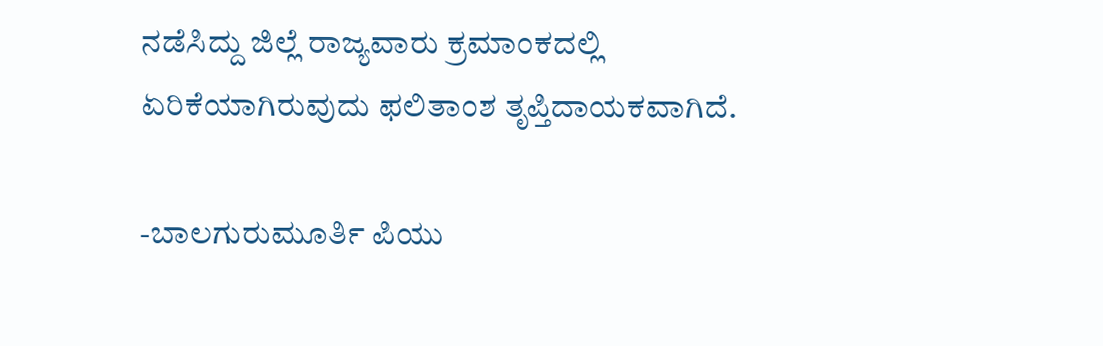ನಡೆಸಿದ್ದು ಜಿಲ್ಲೆ ರಾಜ್ಯವಾರು ಕ್ರಮಾಂಕದಲ್ಲಿ ಏರಿಕೆಯಾಗಿರುವುದು ಫಲಿತಾಂಶ ತೃಪ್ತಿದಾಯಕವಾಗಿದೆ.

-ಬಾಲಗುರುಮೂರ್ತಿ ಪಿಯು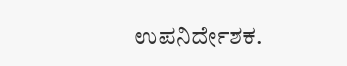ಉಪನಿರ್ದೇಶಕ.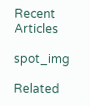Recent Articles

spot_img

Related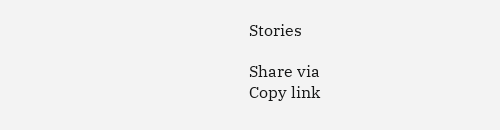Stories

Share via
Copy link